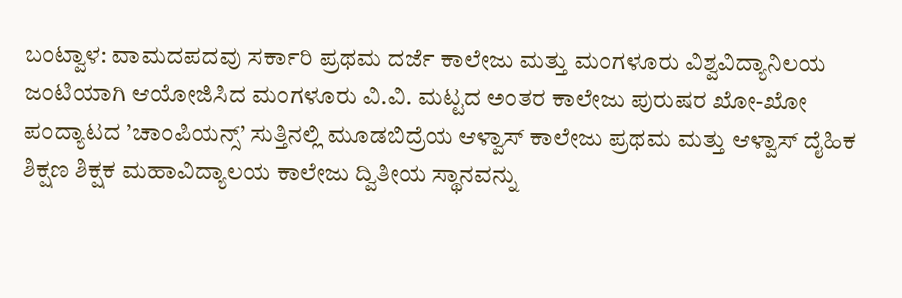ಬಂಟ್ವಾಳ: ವಾಮದಪದವು ಸರ್ಕಾರಿ ಪ್ರಥಮ ದರ್ಜೆ ಕಾಲೇಜು ಮತ್ತು ಮಂಗಳೂರು ವಿಶ್ವವಿದ್ಯಾನಿಲಯ ಜಂಟಿಯಾಗಿ ಆಯೋಜಿಸಿದ ಮಂಗಳೂರು ವಿ.ವಿ. ಮಟ್ಟದ ಅಂತರ ಕಾಲೇಜು ಪುರುಷರ ಖೋ-ಖೋ ಪಂದ್ಯಾಟದ ’ಚಾಂಪಿಯನ್ಸ್’ ಸುತ್ತಿನಲ್ಲಿ ಮೂಡಬಿದ್ರೆಯ ಆಳ್ವಾಸ್ ಕಾಲೇಜು ಪ್ರಥಮ ಮತ್ತು ಆಳ್ವಾಸ್ ದೈಹಿಕ ಶಿಕ್ಷಣ ಶಿಕ್ಷಕ ಮಹಾವಿದ್ಯಾಲಯ ಕಾಲೇಜು ದ್ವಿತೀಯ ಸ್ಥಾನವನ್ನು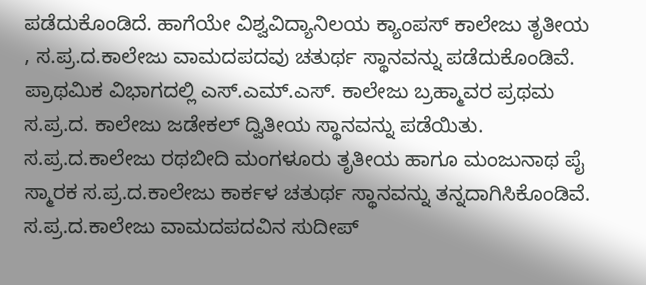ಪಡೆದುಕೊಂಡಿದೆ. ಹಾಗೆಯೇ ವಿಶ್ವವಿದ್ಯಾನಿಲಯ ಕ್ಯಾಂಪಸ್ ಕಾಲೇಜು ತೃತೀಯ , ಸ.ಪ್ರ.ದ.ಕಾಲೇಜು ವಾಮದಪದವು ಚತುರ್ಥ ಸ್ಥಾನವನ್ನು ಪಡೆದುಕೊಂಡಿವೆ. ಪ್ರಾಥಮಿಕ ವಿಭಾಗದಲ್ಲಿ ಎಸ್.ಎಮ್.ಎಸ್. ಕಾಲೇಜು ಬ್ರಹ್ಮಾವರ ಪ್ರಥಮ ಸ.ಪ್ರ.ದ. ಕಾಲೇಜು ಜಡೇಕಲ್ ದ್ವಿತೀಯ ಸ್ಥಾನವನ್ನು ಪಡೆಯಿತು. ಸ.ಪ್ರ.ದ.ಕಾಲೇಜು ರಥಬೀದಿ ಮಂಗಳೂರು ತೃತೀಯ ಹಾಗೂ ಮಂಜುನಾಥ ಪೈ ಸ್ಮಾರಕ ಸ.ಪ್ರ.ದ.ಕಾಲೇಜು ಕಾರ್ಕಳ ಚತುರ್ಥ ಸ್ಥಾನವನ್ನು ತನ್ನದಾಗಿಸಿಕೊಂಡಿವೆ.
ಸ.ಪ್ರ.ದ.ಕಾಲೇಜು ವಾಮದಪದವಿನ ಸುದೀಪ್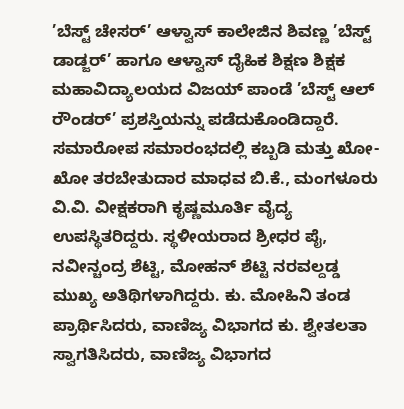’ಬೆಸ್ಟ್ ಚೇಸರ್’ ಆಳ್ವಾಸ್ ಕಾಲೇಜಿನ ಶಿವಣ್ಣ ’ಬೆಸ್ಟ್ ಡಾಡ್ಜರ್’ ಹಾಗೂ ಆಳ್ವಾಸ್ ದೈಹಿಕ ಶಿಕ್ಷಣ ಶಿಕ್ಷಕ ಮಹಾವಿದ್ಯಾಲಯದ ವಿಜಯ್ ಪಾಂಡೆ ’ಬೆಸ್ಟ್ ಆಲ್ ರೌಂಡರ್’ ಪ್ರಶಸ್ತಿಯನ್ನು ಪಡೆದುಕೊಂಡಿದ್ದಾರೆ.
ಸಮಾರೋಪ ಸಮಾರಂಭದಲ್ಲಿ ಕಬ್ಬಡಿ ಮತ್ತು ಖೋ-ಖೋ ತರಬೇತುದಾರ ಮಾಧವ ಬಿ.ಕೆ., ಮಂಗಳೂರು ವಿ.ವಿ. ವೀಕ್ಷಕರಾಗಿ ಕೃಷ್ಣಮೂರ್ತಿ ವೈದ್ಯ ಉಪಸ್ಥಿತರಿದ್ದರು. ಸ್ಥಳೀಯರಾದ ಶ್ರೀಧರ ಪೈ, ನವೀನ್ಚಂದ್ರ ಶೆಟ್ಟಿ, ಮೋಹನ್ ಶೆಟ್ಟಿ ನರವಲ್ದಡ್ಡ ಮುಖ್ಯ ಅತಿಥಿಗಳಾಗಿದ್ದರು. ಕು. ಮೋಹಿನಿ ತಂಡ ಪ್ರಾರ್ಥಿಸಿದರು, ವಾಣಿಜ್ಯ ವಿಭಾಗದ ಕು. ಶ್ವೇತಲತಾ ಸ್ವಾಗತಿಸಿದರು, ವಾಣಿಜ್ಯ ವಿಭಾಗದ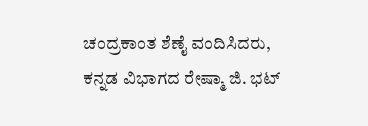ಚಂದ್ರಕಾಂತ ಶೆಣೈ ವಂದಿಸಿದರು, ಕನ್ನಡ ವಿಭಾಗದ ರೇಷ್ಮಾ ಜಿ. ಭಟ್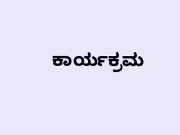ಕಾರ್ಯಕ್ರಮ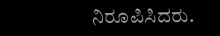ನಿರೂಪಿಸಿದರು.